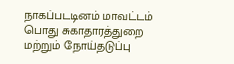நாகப்படடினம் மாவட்டம்
பொது சுகாதாரத்துறை மற்றும் நோய்தடுப்பு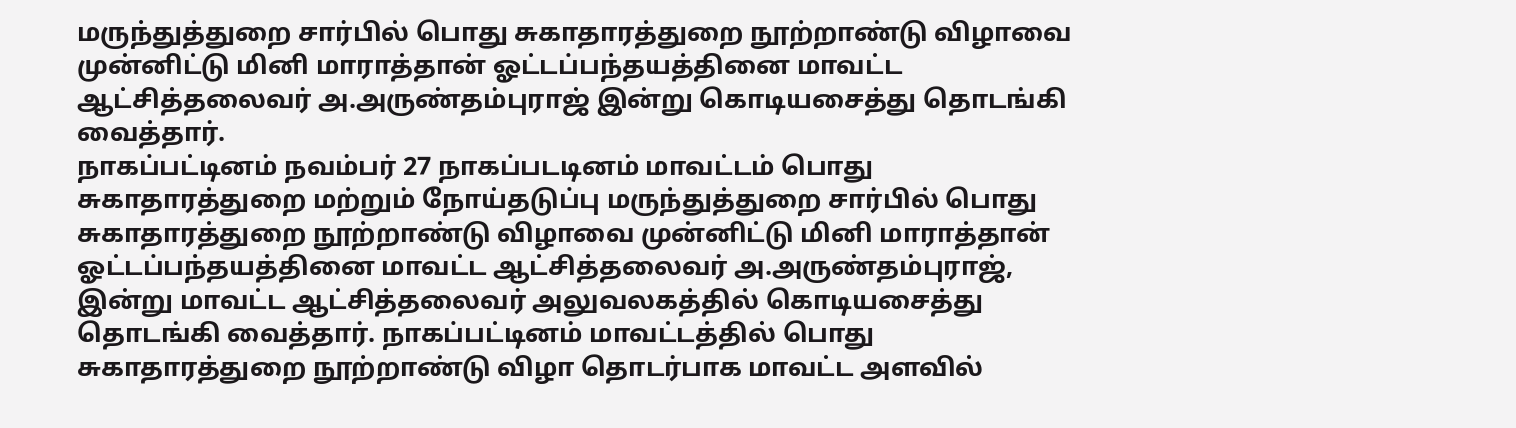மருந்துத்துறை சார்பில் பொது சுகாதாரத்துறை நூற்றாண்டு விழாவை முன்னிட்டு மினி மாராத்தான் ஓட்டப்பந்தயத்தினை மாவட்ட ஆட்சித்தலைவர் அ.அருண்தம்புராஜ் இன்று கொடியசைத்து தொடங்கி வைத்தார்.
நாகப்பட்டினம் நவம்பர் 27 நாகப்படடினம் மாவட்டம் பொது சுகாதாரத்துறை மற்றும் நோய்தடுப்பு மருந்துத்துறை சார்பில் பொது சுகாதாரத்துறை நூற்றாண்டு விழாவை முன்னிட்டு மினி மாராத்தான் ஓட்டப்பந்தயத்தினை மாவட்ட ஆட்சித்தலைவர் அ.அருண்தம்புராஜ், இன்று மாவட்ட ஆட்சித்தலைவர் அலுவலகத்தில் கொடியசைத்து தொடங்கி வைத்தார். நாகப்பட்டினம் மாவட்டத்தில் பொது சுகாதாரத்துறை நூற்றாண்டு விழா தொடர்பாக மாவட்ட அளவில்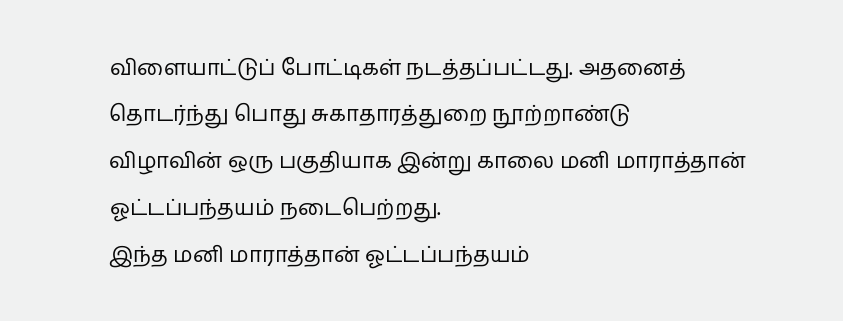விளையாட்டுப் போட்டிகள் நடத்தப்பட்டது. அதனைத் தொடர்ந்து பொது சுகாதாரத்துறை நூற்றாண்டு விழாவின் ஒரு பகுதியாக இன்று காலை மனி மாராத்தான் ஓட்டப்பந்தயம் நடைபெற்றது.
இந்த மனி மாராத்தான் ஓட்டப்பந்தயம்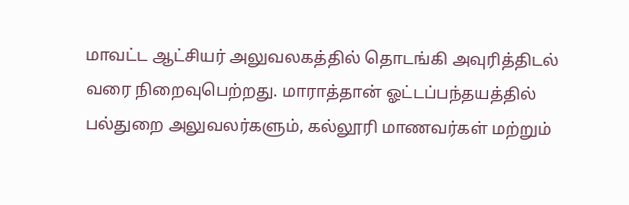மாவட்ட ஆட்சியர் அலுவலகத்தில் தொடங்கி அவுரித்திடல் வரை நிறைவுபெற்றது. மாராத்தான் ஓட்டப்பந்தயத்தில் பல்துறை அலுவலர்களும், கல்லூரி மாணவர்கள் மற்றும்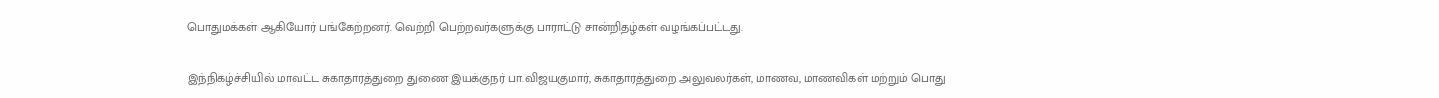பொதுமக்கள் ஆகியோர் பங்கேற்றனர். வெற்றி பெற்றவர்களுக்கு பாராட்டு சான்றிதழ்கள் வழங்கப்பட்டது.

இந்நிகழ்ச்சியில் மாவட்ட சுகாதாரத்துறை துணை இயக்குநர் பா.விஜயகுமார், சுகாதாரத்துறை அலுவலர்கள், மாணவ, மாணவிகள் மற்றும் பொது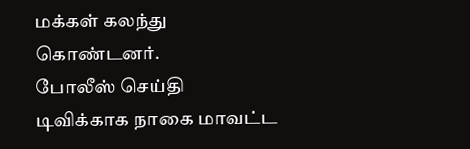மக்கள் கலந்து கொண்டனர்.
போலீஸ் செய்தி டிவிக்காக நாகை மாவட்ட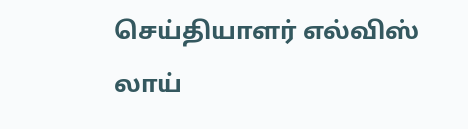செய்தியாளர் எல்விஸ் லாய்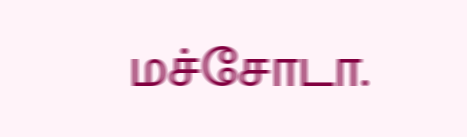மச்சோடா.